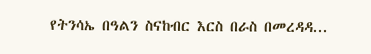የትንሳኤ በዓልን ስናከብር እርስ በራስ በመረዳዳ...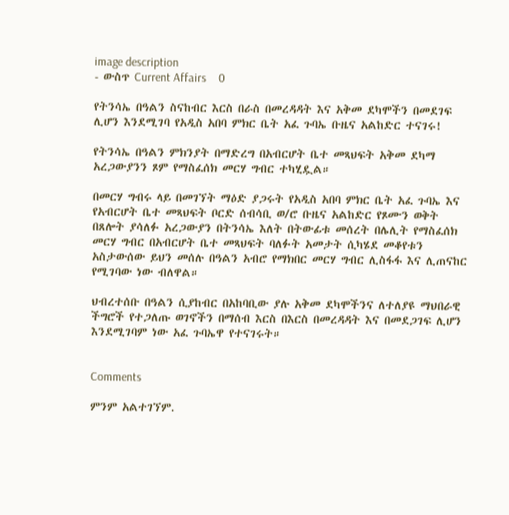image description
- ውስጥ Current Affairs    0

የትንሳኤ በዓልን ስናከብር እርስ በራስ በመረዳዳት እና አቅመ ደካሞችን በመደገፍ ሊሆን እንደሚገባ የአዲስ አበባ ምክር ቤት አፈ ጉባኤ ቡዜና አልከድር ተናገሩ!

የትንሳኤ በዓልን ምክንያት በማድረግ በአብርሆት ቤተ መጻህፍት አቅመ ደካማ አረጋውያንን ጾም የማስፈሰክ መርሃ ግብር ተካሂዷል።

በመርሃ ግብሩ ላይ በመገኘት ማዕድ ያጋሩት የአዲስ አበባ ምክር ቤት አፈ ጉባኤ እና የአብርሆት ቤተ መጻህፍት ቦርድ ሰብሳቢ ወ/ሮ ቡዜና አልከድር የጾሙን ወቅት በጸሎት ያሳለፉ አረጋውያን በትንሳኤ እለት በትውፊቱ መሰረት በሌሊት የማስፈሰክ መርሃ ግብር በአብርሆት ቤተ መጻህፍት ባለፉት አመታት ሲካሄደ መቆየቱን አስታውሰው ይህን መሰሉ በዓልን አብሮ የማክበር መርሃ ግብር ሊስፋፋ እና ሊጠናከር የሚገባው ነው ብለዋል።

ህብረተሰቡ በዓልን ሲያከብር በአከባቢው ያሉ አቅመ ደካሞችንና ለተለያዩ ማህበራዊ ችግሮች የተጋለጡ ወገኖችን በማሰብ እርስ በእርስ በመረዳዳት እና በመደጋገፍ ሊሆን እንደሚገባም ነው አፈ ጉባኤዋ የተናገሩት።


Comments

ምንም አልተገኘም.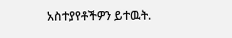አስተያየቶችዎን ይተዉት.